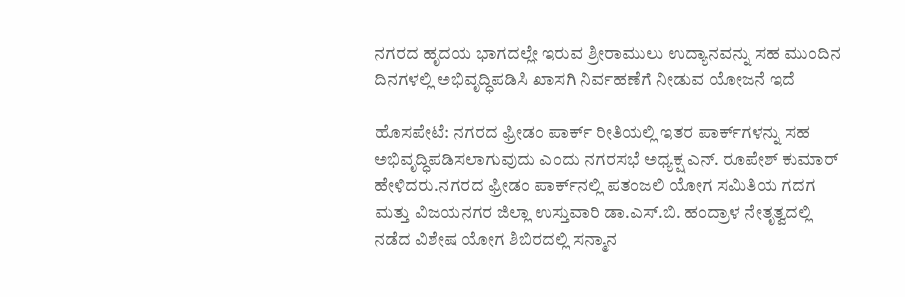ನಗರದ ಹೃದಯ ಭಾಗದಲ್ಲೇ ಇರುವ ಶ್ರೀರಾಮುಲು ಉದ್ಯಾನವನ್ನು ಸಹ ಮುಂದಿನ ದಿನಗಳಲ್ಲಿ ಅಭಿವೃದ್ಧಿಪಡಿಸಿ ಖಾಸಗಿ ನಿರ್ವಹಣೆಗೆ ನೀಡುವ ಯೋಜನೆ ಇದೆ

ಹೊಸಪೇಟೆ: ನಗರದ ಫ್ರೀಡಂ ಪಾರ್ಕ್‌ ರೀತಿಯಲ್ಲಿ ಇತರ ಪಾರ್ಕ್‌ಗಳನ್ನು ಸಹ ಅಭಿವೃದ್ಧಿಪಡಿಸಲಾಗುವುದು ಎಂದು ನಗರಸಭೆ ಅಧ್ಯಕ್ಷ ಎನ್. ರೂಪೇಶ್ ಕುಮಾರ್ ಹೇಳಿದರು.ನಗರದ ಫ್ರೀಡಂ ಪಾರ್ಕ್‌ನಲ್ಲಿ ಪತಂಜಲಿ ಯೋಗ ಸಮಿತಿಯ ಗದಗ ಮತ್ತು ವಿಜಯನಗರ ಜಿಲ್ಲಾ ಉಸ್ತುವಾರಿ ಡಾ.ಎಸ್.ಬಿ. ಹಂದ್ರಾಳ ನೇತೃತ್ವದಲ್ಲಿ ನಡೆದ ವಿಶೇಷ ಯೋಗ ಶಿಬಿರದಲ್ಲಿ ಸನ್ಮಾನ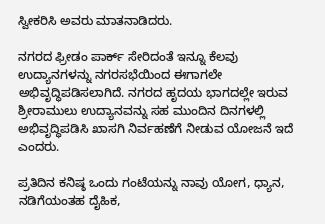ಸ್ವೀಕರಿಸಿ ಅವರು ಮಾತನಾಡಿದರು.

ನಗರದ ಫ್ರೀಡಂ ಪಾರ್ಕ್ ಸೇರಿದಂತೆ ಇನ್ನೂ ಕೆಲವು ಉದ್ಯಾನಗಳನ್ನು ನಗರಸಭೆಯಿಂದ ಈಗಾಗಲೇ ಅಭಿವೃದ್ಧಿಪಡಿಸಲಾಗಿದೆ. ನಗರದ ಹೃದಯ ಭಾಗದಲ್ಲೇ ಇರುವ ಶ್ರೀರಾಮುಲು ಉದ್ಯಾನವನ್ನು ಸಹ ಮುಂದಿನ ದಿನಗಳಲ್ಲಿ ಅಭಿವೃದ್ಧಿಪಡಿಸಿ ಖಾಸಗಿ ನಿರ್ವಹಣೆಗೆ ನೀಡುವ ಯೋಜನೆ ಇದೆ ಎಂದರು.

ಪ್ರತಿದಿನ ಕನಿಷ್ಠ ಒಂದು ಗಂಟೆಯನ್ನು ನಾವು ಯೋಗ, ಧ್ಯಾನ, ನಡಿಗೆಯಂತಹ ದೈಹಿಕ,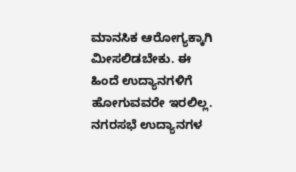ಮಾನಸಿಕ ಆರೋಗ್ಯಕ್ಕಾಗಿ ಮೀಸಲಿಡಬೇಕು. ಈ ಹಿಂದೆ ಉದ್ಯಾನಗಳಿಗೆ ಹೋಗುವವರೇ ಇರಲಿಲ್ಲ. ನಗರಸಭೆ ಉದ್ಯಾನಗಳ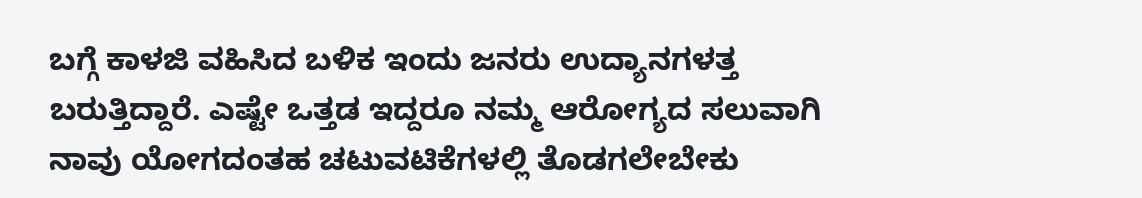ಬಗ್ಗೆ ಕಾಳಜಿ ವಹಿಸಿದ ಬಳಿಕ ಇಂದು ಜನರು ಉದ್ಯಾನಗಳತ್ತ ಬರುತ್ತಿದ್ದಾರೆ. ಎಷ್ಟೇ ಒತ್ತಡ ಇದ್ದರೂ ನಮ್ಮ ಆರೋಗ್ಯದ ಸಲುವಾಗಿ ನಾವು ಯೋಗದಂತಹ ಚಟುವಟಿಕೆಗಳಲ್ಲಿ ತೊಡಗಲೇಬೇಕು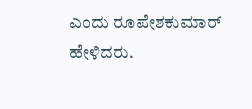ಎಂದು ರೂಪೇಶಕುಮಾರ್ ಹೇಳಿದರು.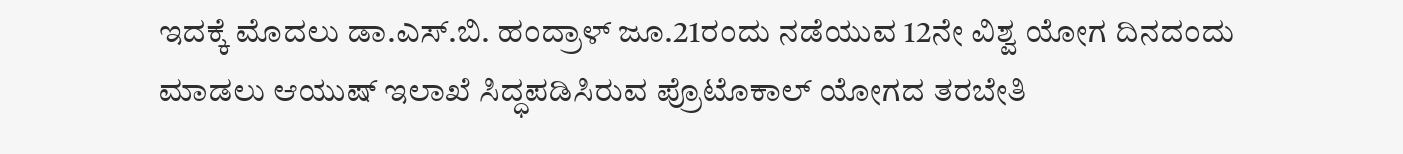ಇದಕ್ಕೆ ಮೊದಲು ಡಾ.ಎಸ್.ಬಿ. ಹಂದ್ರಾಳ್‌ ಜೂ.21ರಂದು ನಡೆಯುವ 12ನೇ ವಿಶ್ವ ಯೋಗ ದಿನದಂದು ಮಾಡಲು ಆಯುಷ್ ಇಲಾಖೆ ಸಿದ್ಧಪಡಿಸಿರುವ ಪ್ರೊಟೊಕಾಲ್ ಯೋಗದ ತರಬೇತಿ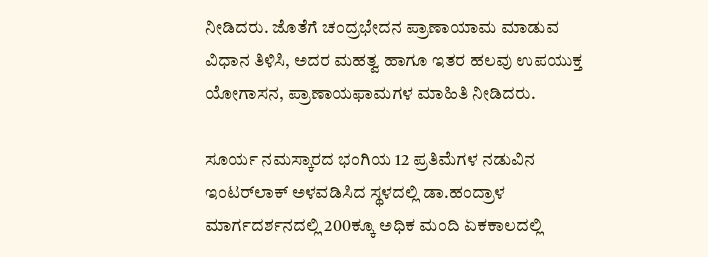ನೀಡಿದರು. ಜೊತೆಗೆ ಚಂದ್ರಭೇದನ ಪ್ರಾಣಾಯಾಮ ಮಾಡುವ ವಿಧಾನ ತಿಳಿಸಿ, ಅದರ ಮಹತ್ವ ಹಾಗೂ ಇತರ ಹಲವು ಉಪಯುಕ್ತ ಯೋಗಾಸನ, ಪ್ರಾಣಾಯಫಾಮಗಳ ಮಾಹಿತಿ ನೀಡಿದರು.

ಸೂರ್ಯ ನಮಸ್ಕಾರದ ಭಂಗಿಯ 12 ಪ್ರತಿಮೆಗಳ ನಡುವಿನ ಇಂಟರ್‌ಲಾಕ್‌ ಅಳವಡಿಸಿದ ಸ್ಥಳದಲ್ಲಿ ಡಾ.ಹಂದ್ರಾಳ ಮಾರ್ಗದರ್ಶನದಲ್ಲಿ 200ಕ್ಕೂ ಅಧಿಕ ಮಂದಿ ಏಕಕಾಲದಲ್ಲಿ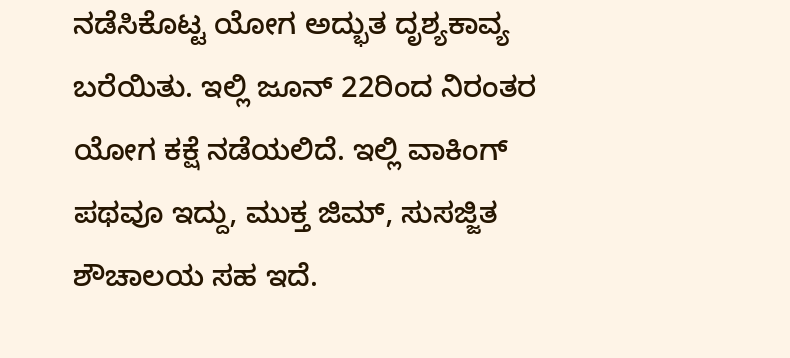ನಡೆಸಿಕೊಟ್ಟ ಯೋಗ ಅದ್ಭುತ ದೃಶ್ಯಕಾವ್ಯ ಬರೆಯಿತು. ಇಲ್ಲಿ ಜೂನ್‌ 22ರಿಂದ ನಿರಂತರ ಯೋಗ ಕಕ್ಷೆ ನಡೆಯಲಿದೆ. ಇಲ್ಲಿ ವಾಕಿಂಗ್ ಪಥವೂ ಇದ್ದು, ಮುಕ್ತ ಜಿಮ್, ಸುಸಜ್ಜಿತ ಶೌಚಾಲಯ ಸಹ ಇದೆ.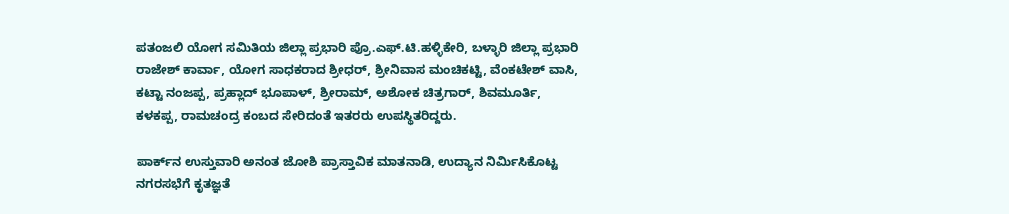ಪತಂಜಲಿ ಯೋಗ ಸಮಿತಿಯ ಜಿಲ್ಲಾ ಪ್ರಭಾರಿ ಪ್ರೊ.ಎಫ್‌.ಟಿ.ಹಳ್ಳಿಕೇರಿ, ಬಳ್ಳಾರಿ ಜಿಲ್ಲಾ ಪ್ರಭಾರಿ ರಾಜೇಶ್ ಕಾರ್ವಾ, ಯೋಗ ಸಾಧಕರಾದ ಶ್ರೀಧರ್‌, ಶ್ರೀನಿವಾಸ ಮಂಚಿಕಟ್ಟಿ, ವೆಂಕಟೇಶ್ ವಾಸಿ, ಕಟ್ಟಾ ನಂಜಪ್ಪ, ಪ್ರಹ್ಲಾದ್ ಭೂಪಾಳ್‌, ಶ್ರೀರಾಮ್‌, ಅಶೋಕ ಚಿತ್ರಗಾರ್‌, ಶಿವಮೂರ್ತಿ, ಕಳಕಪ್ಪ, ರಾಮಚಂದ್ರ ಕಂಬದ ಸೇರಿದಂತೆ ಇತರರು ಉಪಸ್ಥಿತರಿದ್ದರು.

ಪಾರ್ಕ್‌ನ ಉಸ್ತುವಾರಿ ಅನಂತ ಜೋಶಿ ಪ್ರಾಸ್ತಾವಿಕ ಮಾತನಾಡಿ, ಉದ್ಯಾನ ನಿರ್ಮಿಸಿಕೊಟ್ಟ ನಗರಸಭೆಗೆ ಕೃತಜ್ಞತೆ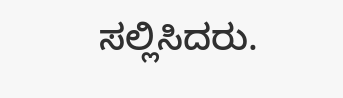ಸಲ್ಲಿಸಿದರು.